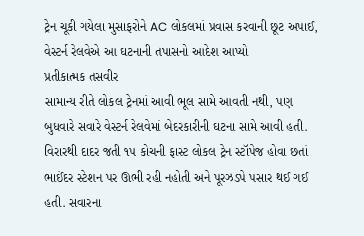ટ્રેન ચૂકી ગયેલા મુસાફરોને AC લોકલમાં પ્રવાસ કરવાની છૂટ અપાઈ, વેસ્ટર્ન રેલવેએ આ ઘટનાની તપાસનો આદેશ આપ્યો
પ્રતીકાત્મક તસવીર
સામાન્ય રીતે લોકલ ટ્રેનમાં આવી ભૂલ સામે આવતી નથી, પણ બુધવારે સવારે વેસ્ટર્ન રેલવેમાં બેદરકારીની ઘટના સામે આવી હતી. વિરારથી દાદર જતી ૧૫ કોચની ફાસ્ટ લોકલ ટ્રેન સ્ટૉપેજ હોવા છતાં ભાઈંદર સ્ટેશન પર ઊભી રહી નહોતી અને પૂરઝડપે પસાર થઈ ગઈ હતી. સવારના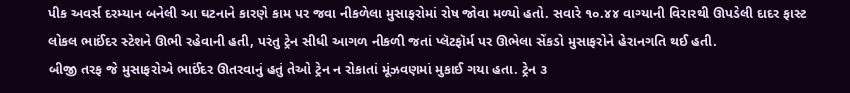પીક અવર્સ દરમ્યાન બનેલી આ ઘટનાને કારણે કામ પર જવા નીકળેલા મુસાફરોમાં રોષ જોવા મળ્યો હતો. સવારે ૧૦.૪૪ વાગ્યાની વિરારથી ઊપડેલી દાદર ફાસ્ટ લોકલ ભાઈંદર સ્ટેશને ઊભી રહેવાની હતી, પરંતુ ટ્રેન સીધી આગળ નીકળી જતાં પ્લૅટફૉર્મ પર ઊભેલા સેંકડો મુસાફરોને હેરાનગતિ થઈ હતી.
બીજી તરફ જે મુસાફરોએ ભાઈંદર ઊતરવાનું હતું તેઓ ટ્રેન ન રોકાતાં મૂંઝવણમાં મુકાઈ ગયા હતા. ટ્રેન ૩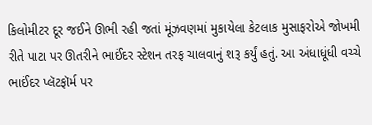કિલોમીટર દૂર જઈને ઊભી રહી જતાં મૂંઝવણમાં મુકાયેલા કેટલાક મુસાફરોએ જોખમી રીતે પાટા પર ઊતરીને ભાઈંદર સ્ટેશન તરફ ચાલવાનું શરૂ કર્યું હતું. આ અંધાધૂંધી વચ્ચે ભાઈંદર પ્લૅટફૉર્મ પર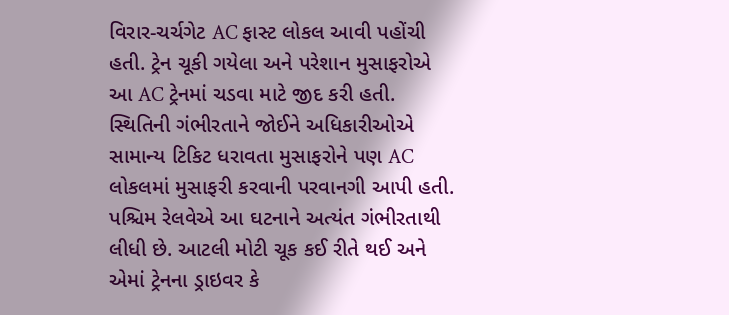વિરાર-ચર્ચગેટ AC ફાસ્ટ લોકલ આવી પહોંચી હતી. ટ્રેન ચૂકી ગયેલા અને પરેશાન મુસાફરોએ આ AC ટ્રેનમાં ચડવા માટે જીદ કરી હતી. સ્થિતિની ગંભીરતાને જોઈને અધિકારીઓએ સામાન્ય ટિકિટ ધરાવતા મુસાફરોને પણ AC લોકલમાં મુસાફરી કરવાની પરવાનગી આપી હતી. પશ્ચિમ રેલવેએ આ ઘટનાને અત્યંત ગંભીરતાથી લીધી છે. આટલી મોટી ચૂક કઈ રીતે થઈ અને એમાં ટ્રેનના ડ્રાઇવર કે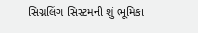સિગ્નલિંગ સિસ્ટમની શું ભૂમિકા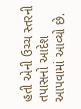હતી એની ઉચ્ચ સ્તરની તપાસનો આદેશ આપવામાં આવ્યો છે.